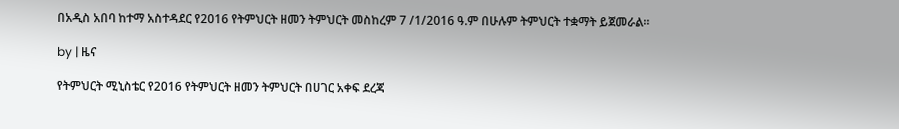በአዲስ አበባ ከተማ አስተዳደር የ2016 የትምህርት ዘመን ትምህርት መስከረም 7 /1/2016 ዓ.ም በሁሉም ትምህርት ተቋማት ይጀመራል።

by | ዜና

የትምህርት ሚኒስቴር የ2016 የትምህርት ዘመን ትምህርት በሀገር አቀፍ ደረጃ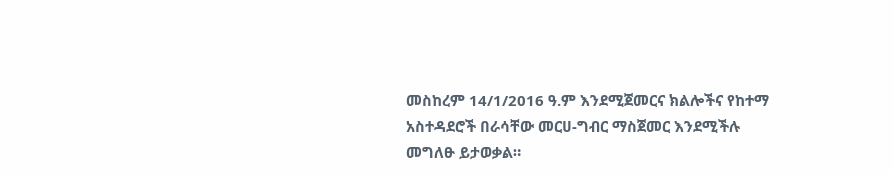መስከረም 14/1/2016 ዓ.ም እንደሚጀመርና ክልሎችና የከተማ አስተዳደሮች በራሳቸው መርሀ-ግብር ማስጀመር እንደሚችሉ መግለፁ ይታወቃል።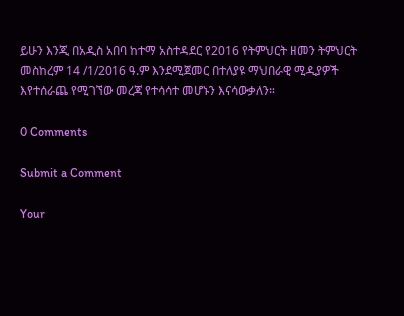ይሁን እንጂ በአዲስ አበባ ከተማ አስተዳደር የ2016 የትምህርት ዘመን ትምህርት መስከረም 14 /1/2016 ዓ.ም እንደሚጀመር በተለያዩ ማህበራዊ ሚዲያዎች እየተሰራጨ የሚገኘው መረጃ የተሳሳተ መሆኑን እናሳውቃለን።

0 Comments

Submit a Comment

Your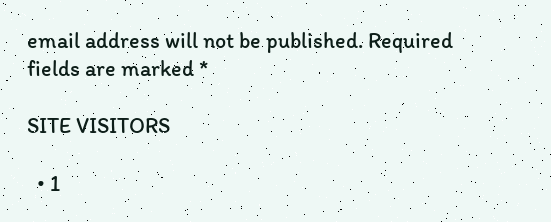email address will not be published. Required fields are marked *

SITE VISITORS

  • 1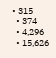• 315
  • 374
  • 4,296
  • 15,626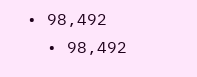• 98,492
  • 98,492